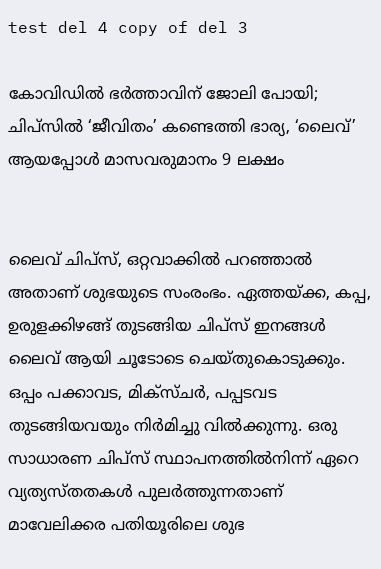test del 4 copy of del 3

കോവിഡിൽ ഭർത്താവിന് ജോലി പോയി; ചിപ്സിൽ ‘ജീവിതം’ കണ്ടെത്തി ഭാര്യ, ‘ലൈവ്’ ആയപ്പോൾ മാസവരുമാനം 9 ലക്ഷം


ലൈവ് ചിപ്സ്, ഒറ്റവാക്കിൽ പറഞ്ഞാൽ അതാണ് ശുഭയുടെ സംരംഭം. ഏത്തയ്ക്ക, കപ്പ, ഉരുളക്കിഴങ്ങ് തുടങ്ങിയ ചിപ്സ് ഇനങ്ങൾ ലൈവ് ആയി ചൂടോടെ ചെയ്തുകൊടുക്കും. ഒപ്പം പക്കാവട, മിക്സ്ചർ, പപ്പടവട തുടങ്ങിയവയും നിർമിച്ചു വിൽക്കുന്നു. ഒരു സാധാരണ ചിപ്സ് സ്ഥാപനത്തിൽനിന്ന് ഏറെ വ്യത്യസ്തതകൾ പുലർത്തുന്നതാണ് മാവേലിക്കര പതിയൂരിലെ ശുഭ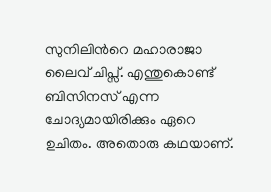സുനിലിന്‍റെ മഹാരാജാ ലൈവ് ചിപ്സ്. എന്തുകൊണ്ട് ബിസിനസ് എന്ന ചോദ്യമായിരിക്കും ഏറെ ഉചിതം. അതൊരു കഥയാണ്.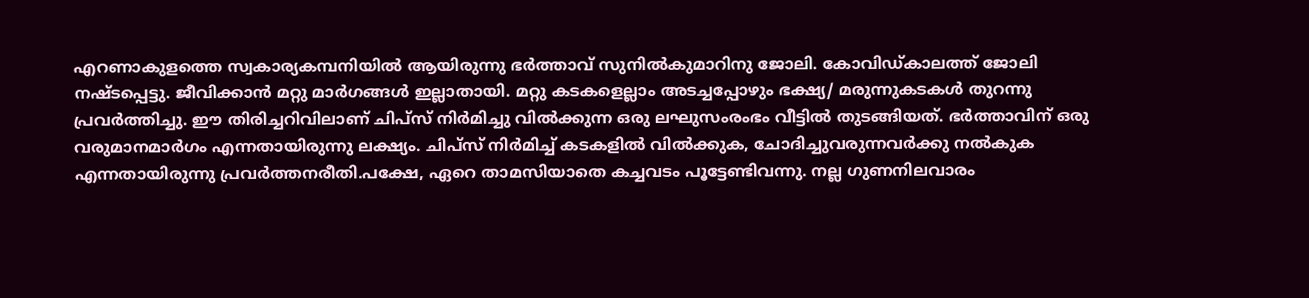എറണാകുളത്തെ സ്വകാര്യകമ്പനിയിൽ ആയിരുന്നു ഭർത്താവ് സുനിൽകുമാറിനു ജോലി. കോവിഡ്കാലത്ത് ജോലി നഷ്ടപ്പെട്ടു. ജീവിക്കാൻ മറ്റു മാർഗങ്ങൾ ഇല്ലാതായി. മറ്റു കടകളെല്ലാം അടച്ചപ്പോഴും ഭക്ഷ്യ/ മരുന്നുകടകൾ തുറന്നു പ്രവർത്തിച്ചു. ഈ തിരിച്ചറിവിലാണ് ചിപ്സ് നിർമിച്ചു വിൽക്കുന്ന ഒരു ലഘുസംരംഭം വീട്ടിൽ തുടങ്ങിയത്. ഭർത്താവിന് ഒരു വരുമാനമാർഗം എന്നതായിരുന്നു ലക്ഷ്യം. ചിപ്സ് നിർമിച്ച് കടകളിൽ വിൽക്കുക, ചോദിച്ചുവരുന്നവർക്കു നൽകുക എന്നതായിരുന്നു പ്രവർത്തനരീതി.പക്ഷേ, ഏറെ താമസിയാതെ കച്ചവടം പൂട്ടേണ്ടിവന്നു. നല്ല ഗുണനിലവാരം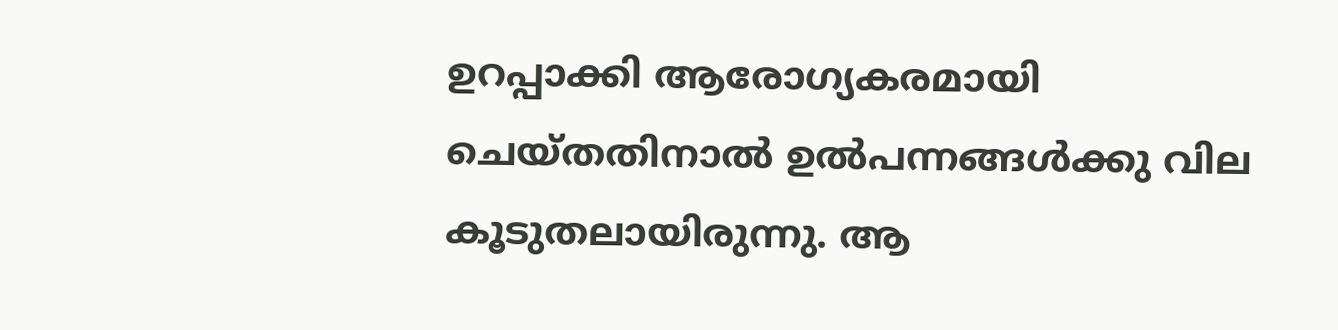ഉറപ്പാക്കി ആരോഗ്യകരമായി ചെയ്തതിനാൽ ഉൽപന്നങ്ങൾക്കു വില കൂടുതലായിരുന്നു. ആ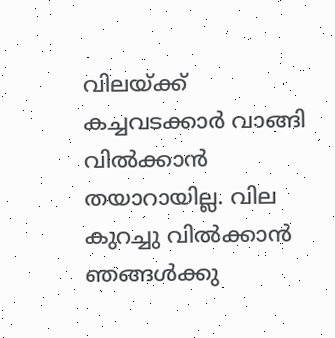വിലയ്ക്ക് കച്ചവടക്കാർ വാങ്ങി വിൽക്കാൻ തയാറായില്ല. വില കുറച്ചു വിൽക്കാൻ ഞങ്ങൾക്കു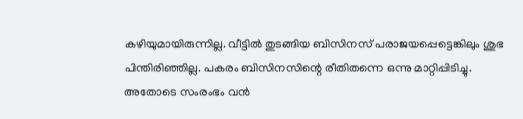കഴിയുമായിരുന്നില്ല. വീട്ടിൽ തുടങ്ങിയ ബിസിനസ് പരാജയപ്പെട്ടെങ്കിലും ശുഭ പിന്തിരിഞ്ഞില്ല. പകരം ബിസിനസിന്റെ രീതിതന്നെ ഒന്നു മാറ്റിപ്പിടിച്ചു. അതോടെ സംരംഭം വൻ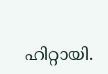ഹിറ്റായി.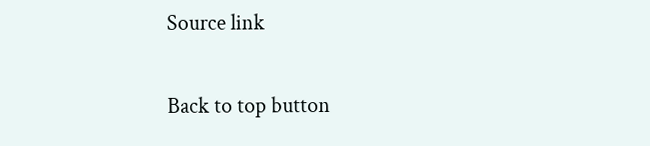Source link

Back to top button